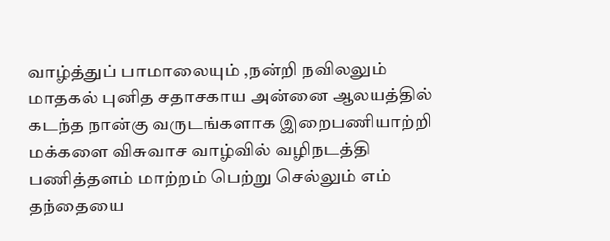வாழ்த்துப் பாமாலையும் ,நன்றி நவிலலும்
மாதகல் புனித சதாசகாய அன்னை ஆலயத்தில் கடந்த நான்கு வருடங்களாக இறைபணியாற்றி மக்களை விசுவாச வாழ்வில் வழிநடத்தி பணித்தளம் மாற்றம் பெற்று செல்லும் எம் தந்தையை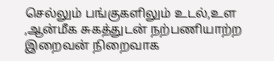செல்லும் பங்குகளிலும் உடல்,உள ,ஆன்மீக சுகத்துடன் நற்பணியாற்ற இறைவன் நிறைவாக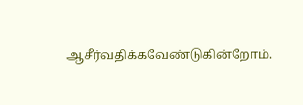ஆசீர்வதிக்கவேண்டுகின்றோம்.